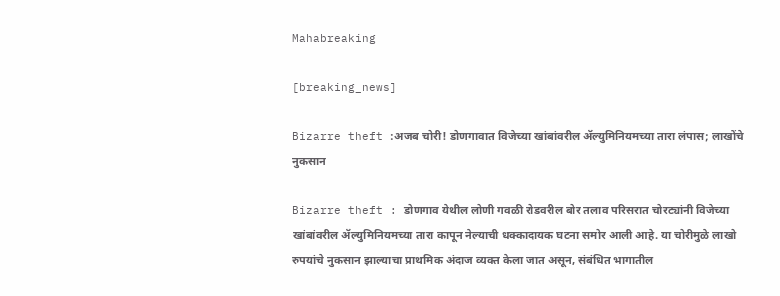Mahabreaking

[breaking_news]

Bizarre theft :अजब चोरी! डोणगावात विजेच्या खांबांवरील ॲल्युमिनियमच्या तारा लंपास; लाखोंचे नुकसान

Bizarre theft : डोणगाव येथील लोणी गवळी रोडवरील बोर तलाव परिसरात चोरट्यांनी विजेच्या खांबांवरील ॲल्युमिनियमच्या तारा कापून नेल्याची धक्कादायक घटना समोर आली आहे. या चोरीमुळे लाखो रुपयांचे नुकसान झाल्याचा प्राथमिक अंदाज व्यक्त केला जात असून, संबंधित भागातील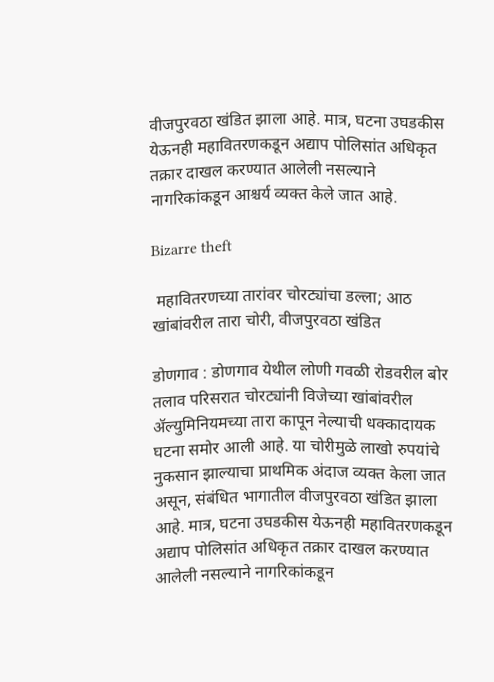वीजपुरवठा खंडित झाला आहे. मात्र, घटना उघडकीस येऊनही महावितरणकडून अद्याप पोलिसांत अधिकृत तक्रार दाखल करण्यात आलेली नसल्याने नागरिकांकडून आश्चर्य व्यक्त केले जात आहे.

Bizarre theft

 महावितरणच्या तारांवर चोरट्यांचा डल्ला; आठ खांबांवरील तारा चोरी, वीजपुरवठा खंडित

डोणगाव : डोणगाव येथील लोणी गवळी रोडवरील बोर तलाव परिसरात चोरट्यांनी विजेच्या खांबांवरील ॲल्युमिनियमच्या तारा कापून नेल्याची धक्कादायक घटना समोर आली आहे. या चोरीमुळे लाखो रुपयांचे नुकसान झाल्याचा प्राथमिक अंदाज व्यक्त केला जात असून, संबंधित भागातील वीजपुरवठा खंडित झाला आहे. मात्र, घटना उघडकीस येऊनही महावितरणकडून अद्याप पोलिसांत अधिकृत तक्रार दाखल करण्यात आलेली नसल्याने नागरिकांकडून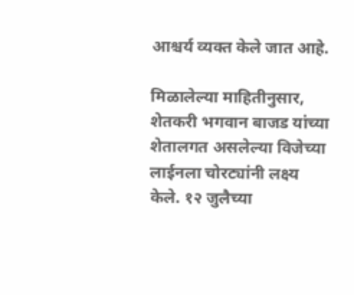आश्चर्य व्यक्त केले जात आहे.

मिळालेल्या माहितीनुसार, शेतकरी भगवान बाजड यांच्या शेतालगत असलेल्या विजेच्या लाईनला चोरट्यांनी लक्ष्य केले. १२ जुलैच्या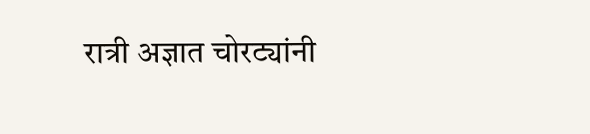रात्री अज्ञात चोरट्यांनी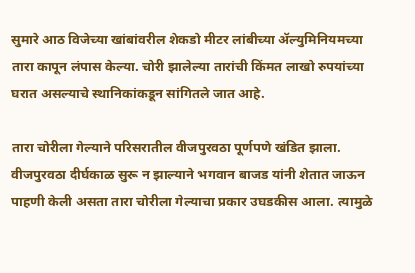सुमारे आठ विजेच्या खांबांवरील शेकडो मीटर लांबीच्या ॲल्युमिनियमच्या तारा कापून लंपास केल्या. चोरी झालेल्या तारांची किंमत लाखो रुपयांच्या घरात असल्याचे स्थानिकांकडून सांगितले जात आहे.

तारा चोरीला गेल्याने परिसरातील वीजपुरवठा पूर्णपणे खंडित झाला. वीजपुरवठा दीर्घकाळ सुरू न झाल्याने भगवान बाजड यांनी शेतात जाऊन पाहणी केली असता तारा चोरीला गेल्याचा प्रकार उघडकीस आला. त्यामुळे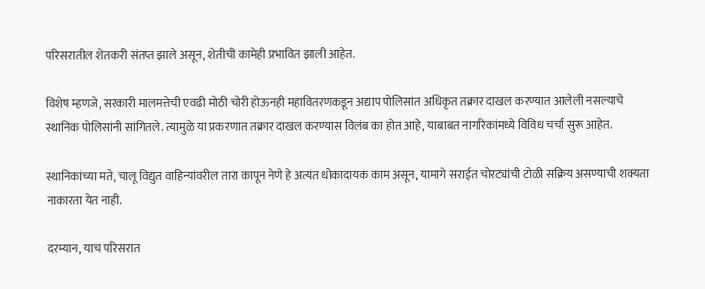परिसरातील शेतकरी संतप्त झाले असून, शेतीची कामेही प्रभावित झाली आहेत.

विशेष म्हणजे, सरकारी मालमत्तेची एवढी मोठी चोरी होऊनही महावितरणकडून अद्याप पोलिसांत अधिकृत तक्रार दाखल करण्यात आलेली नसल्याचे स्थानिक पोलिसांनी सांगितले. त्यामुळे या प्रकरणात तक्रार दाखल करण्यास विलंब का होत आहे, याबाबत नागरिकांमध्ये विविध चर्चा सुरू आहेत.

स्थानिकांच्या मते, चालू विद्युत वाहिन्यांवरील तारा कापून नेणे हे अत्यंत धोकादायक काम असून, यामागे सराईत चोरट्यांची टोळी सक्रिय असण्याची शक्यता नाकारता येत नाही.

दरम्यान, याच परिसरात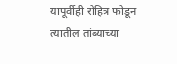यापूर्वीही रोहित्र फोडून त्यातील तांब्याच्या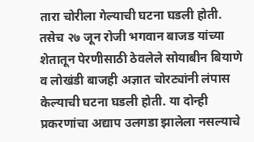तारा चोरीला गेल्याची घटना घडली होती. तसेच २७ जून रोजी भगवान बाजड यांच्या शेतातून पेरणीसाठी ठेवलेले सोयाबीन बियाणे व लोखंडी बाजही अज्ञात चोरट्यांनी लंपास केल्याची घटना घडली होती. या दोन्ही प्रकरणांचा अद्याप उलगडा झालेला नसल्याचे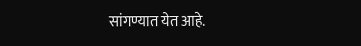सांगण्यात येत आहे.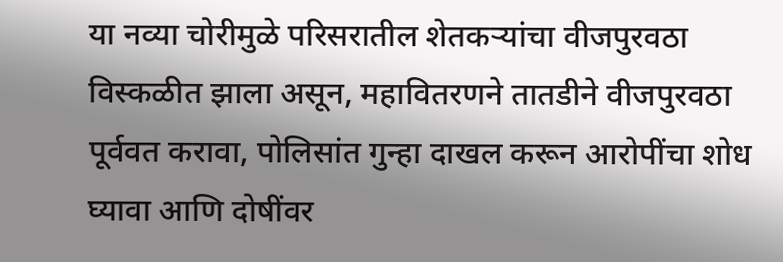या नव्या चोरीमुळे परिसरातील शेतकऱ्यांचा वीजपुरवठा विस्कळीत झाला असून, महावितरणने तातडीने वीजपुरवठा पूर्ववत करावा, पोलिसांत गुन्हा दाखल करून आरोपींचा शोध घ्यावा आणि दोषींवर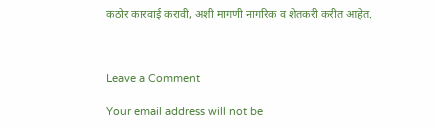कठोर कारवाई करावी, अशी मागणी नागरिक व शेतकरी करीत आहेत.



Leave a Comment

Your email address will not be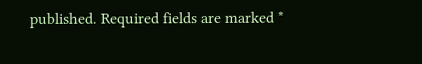published. Required fields are marked *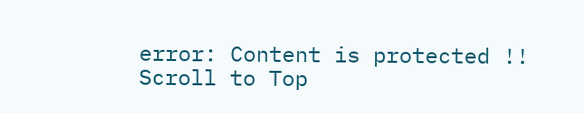error: Content is protected !!
Scroll to Top